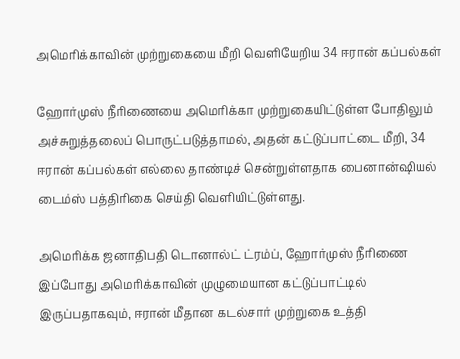அமெரிக்காவின் முற்றுகையை மீறி வெளியேறிய 34 ஈரான் கப்பல்கள்

ஹோர்முஸ் நீரிணையை அமெரிக்கா முற்றுகையிட்டுள்ள போதிலும் அச்சுறுத்தலைப் பொருட்படுத்தாமல், அதன் கட்டுப்பாட்டை மீறி, 34 ஈரான் கப்பல்கள் எல்லை தாண்டிச் சென்றுள்ளதாக பைனான்ஷியல் டைம்ஸ் பத்திரிகை செய்தி வெளியிட்டுள்ளது.

அமெரிக்க ஜனாதிபதி டொனால்ட் ட்ரம்ப், ஹோர்முஸ் நீரிணை இப்போது அமெரிக்காவின் முழுமையான கட்டுப்பாட்டில் இருப்பதாகவும், ஈரான் மீதான கடல்சார் முற்றுகை உத்தி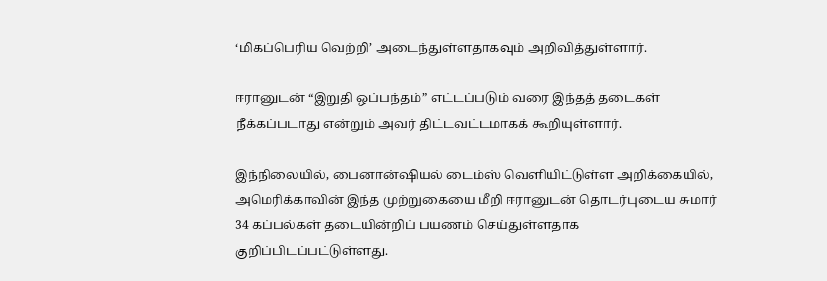‘மிகப்பெரிய வெற்றி’ அடைந்துள்ளதாகவும் அறிவித்துள்ளார்.

ஈரானுடன் “இறுதி ஒப்பந்தம்” எட்டப்படும் வரை இந்தத் தடைகள் நீக்கப்படாது என்றும் அவர் திட்டவட்டமாகக் கூறியுள்ளார்.

இந்நிலையில், பைனான்ஷியல் டைம்ஸ் வெளியிட்டுள்ள அறிக்கையில், அமெரிக்காவின் இந்த முற்றுகையை மீறி ஈரானுடன் தொடர்புடைய சுமார் 34 கப்பல்கள் தடையின்றிப் பயணம் செய்துள்ளதாக குறிப்பிடப்பட்டுள்ளது.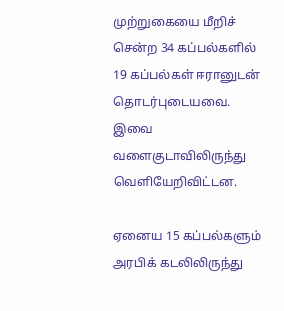முற்றுகையை மீறிச் சென்ற 34 கப்பல்களில் 19 கப்பல்கள் ஈரானுடன் தொடர்புடையவை. இவை வளைகுடாவிலிருந்து வெளியேறிவிட்டன.

ஏனைய 15 கப்பல்களும் அரபிக் கடலிலிருந்து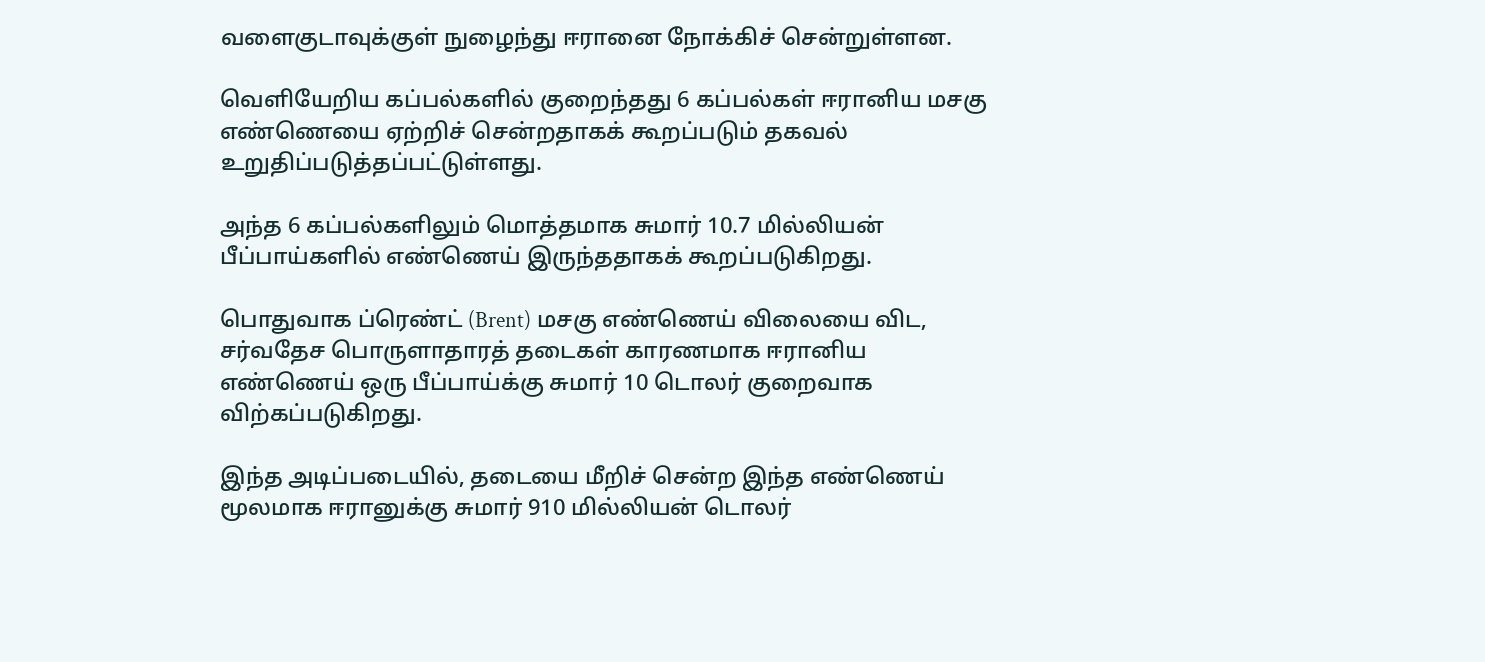வளைகுடாவுக்குள் நுழைந்து ஈரானை நோக்கிச் சென்றுள்ளன.

வெளியேறிய கப்பல்களில் குறைந்தது 6 கப்பல்கள் ஈரானிய மசகு எண்ணெயை ஏற்றிச் சென்றதாகக் கூறப்படும் தகவல் உறுதிப்படுத்தப்பட்டுள்ளது.

அந்த 6 கப்பல்களிலும் மொத்தமாக சுமார் 10.7 மில்லியன் பீப்பாய்களில் எண்ணெய் இருந்ததாகக் கூறப்படுகிறது.

பொதுவாக ப்ரெண்ட் (Brent) மசகு எண்ணெய் விலையை விட, சர்வதேச பொருளாதாரத் தடைகள் காரணமாக ஈரானிய எண்ணெய் ஒரு பீப்பாய்க்கு சுமார் 10 டொலர் குறைவாக விற்கப்படுகிறது.

இந்த அடிப்படையில், தடையை மீறிச் சென்ற இந்த எண்ணெய் மூலமாக ஈரானுக்கு சுமார் 910 மில்லியன் டொலர்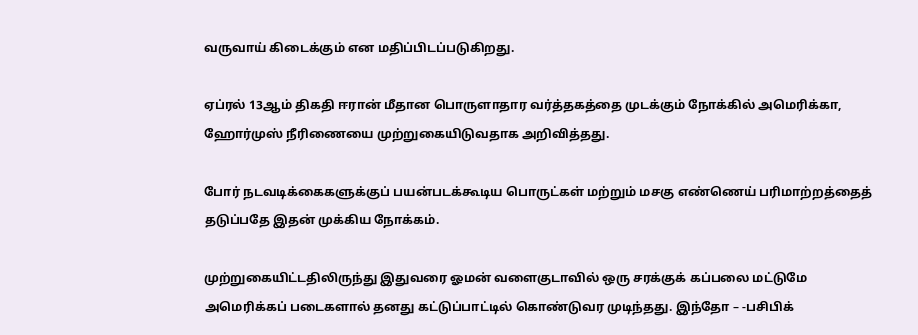வருவாய் கிடைக்கும் என மதிப்பிடப்படுகிறது.

ஏப்ரல் 13ஆம் திகதி ஈரான் மீதான பொருளாதார வர்த்தகத்தை முடக்கும் நோக்கில் அமெரிக்கா, ஹோர்முஸ் நீரிணையை முற்றுகையிடுவதாக அறிவித்தது.

போர் நடவடிக்கைகளுக்குப் பயன்படக்கூடிய பொருட்கள் மற்றும் மசகு எண்ணெய் பரிமாற்றத்தைத் தடுப்பதே இதன் முக்கிய நோக்கம்.

முற்றுகையிட்டதிலிருந்து இதுவரை ஓமன் வளைகுடாவில் ஒரு சரக்குக் கப்பலை மட்டுமே அமெரிக்கப் படைகளால் தனது கட்டுப்பாட்டில் கொண்டுவர முடிந்தது. இந்தோ – -பசிபிக்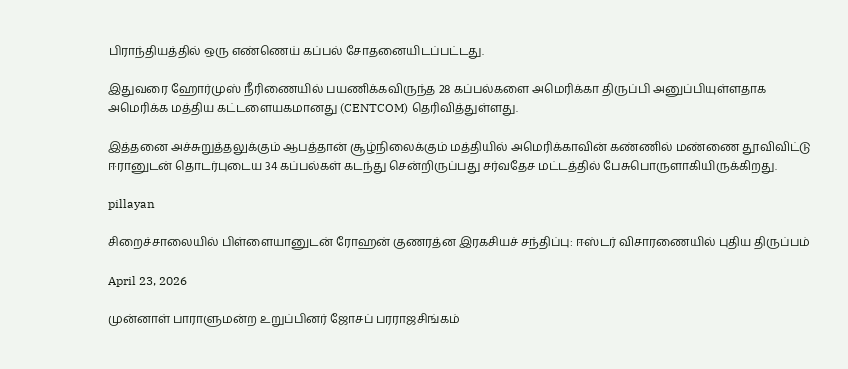பிராந்தியத்தில் ஒரு எண்ணெய் கப்பல் சோதனையிடப்பட்டது.

இதுவரை ஹோர்முஸ் நீரிணையில் பயணிக்கவிருந்த 28 கப்பல்களை அமெரிக்கா திருப்பி அனுப்பியுள்ளதாக அமெரிக்க மத்திய கட்டளையகமானது (CENTCOM) தெரிவித்துள்ளது.

இத்தனை அச்சுறுத்தலுக்கும் ஆபத்தான் சூழ்நிலைக்கும் மத்தியில் அமெரிக்காவின் கண்ணில் மண்ணை தூவிவிட்டு ஈரானுடன் தொடர்புடைய 34 கப்பல்கள் கடந்து சென்றிருப்பது சர்வதேச மட்டத்தில் பேசுபொருளாகியிருக்கிறது.

pillayan

சிறைச்சாலையில் பிள்ளையானுடன் ரோஹன் குணரத்ன இரகசியச் சந்திப்பு: ஈஸ்டர் விசாரணையில் புதிய திருப்பம்

April 23, 2026

முன்னாள் பாராளுமன்ற உறுப்பினர் ஜோசப் பரராஜசிங்கம்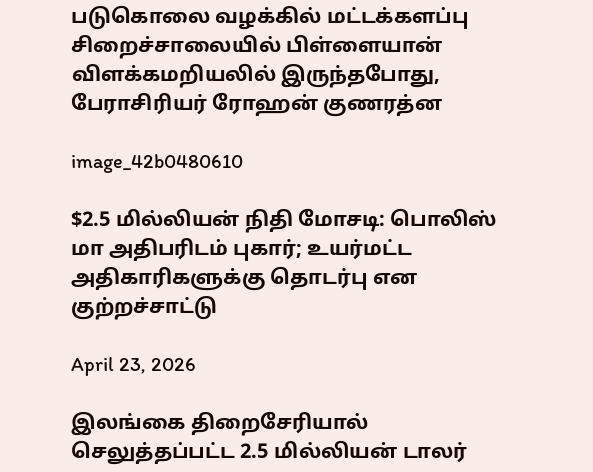படுகொலை வழக்கில் மட்டக்களப்பு சிறைச்சாலையில் பிள்ளையான் விளக்கமறியலில் இருந்தபோது, பேராசிரியர் ரோஹன் குணரத்ன

image_42b0480610

$2.5 மில்லியன் நிதி மோசடி: பொலிஸ் மா அதிபரிடம் புகார்; உயர்மட்ட அதிகாரிகளுக்கு தொடர்பு என குற்றச்சாட்டு

April 23, 2026

இலங்கை திறைசேரியால் செலுத்தப்பட்ட 2.5 மில்லியன் டாலர்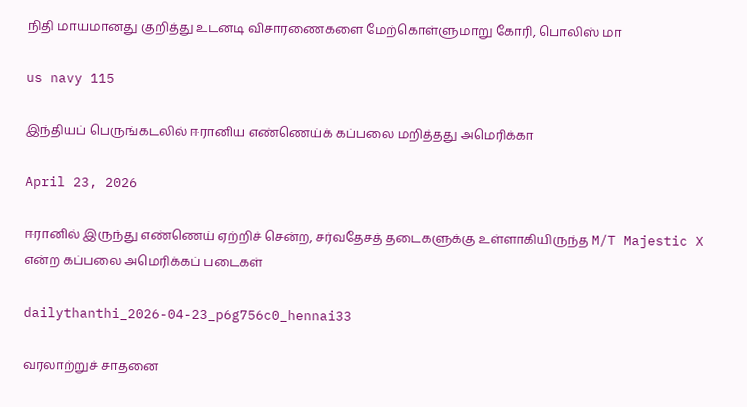நிதி மாயமானது குறித்து உடனடி விசாரணைகளை மேற்கொள்ளுமாறு கோரி, பொலிஸ் மா

us navy 115

இந்தியப் பெருங்கடலில் ஈரானிய எண்ணெய்க் கப்பலை மறித்தது அமெரிக்கா

April 23, 2026

ஈரானில் இருந்து எண்ணெய் ஏற்றிச் சென்ற, சர்வதேசத் தடைகளுக்கு உள்ளாகியிருந்த M/T Majestic X என்ற கப்பலை அமெரிக்கப் படைகள்

dailythanthi_2026-04-23_p6g756c0_hennai33

வரலாற்றுச் சாதனை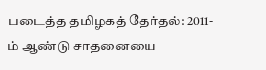படைத்த தமிழகத் தேர்தல்: 2011-ம் ஆண்டு சாதனையை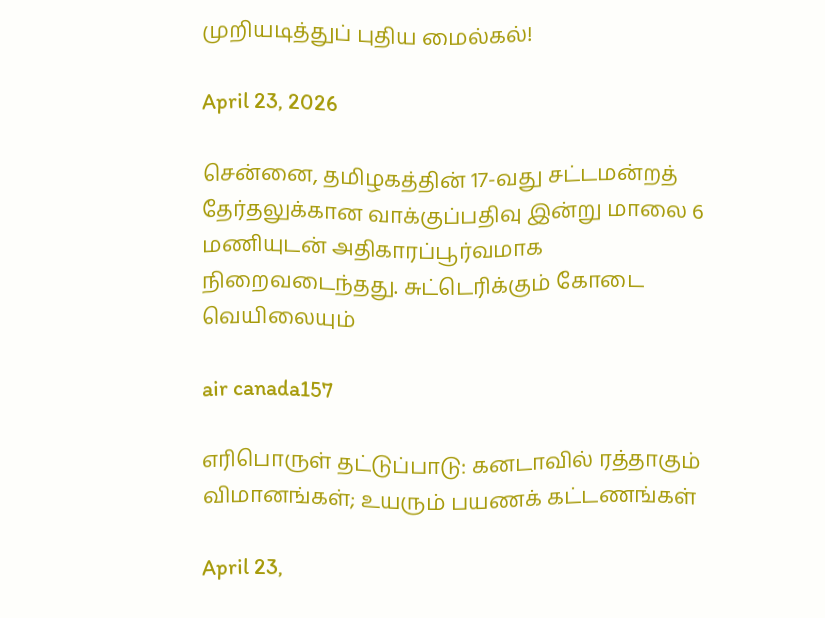முறியடித்துப் புதிய மைல்கல்!

April 23, 2026

சென்னை, தமிழகத்தின் 17-வது சட்டமன்றத் தேர்தலுக்கான வாக்குப்பதிவு இன்று மாலை 6 மணியுடன் அதிகாரப்பூர்வமாக நிறைவடைந்தது. சுட்டெரிக்கும் கோடை வெயிலையும்

air canada157

எரிபொருள் தட்டுப்பாடு: கனடாவில் ரத்தாகும் விமானங்கள்; உயரும் பயணக் கட்டணங்கள்

April 23,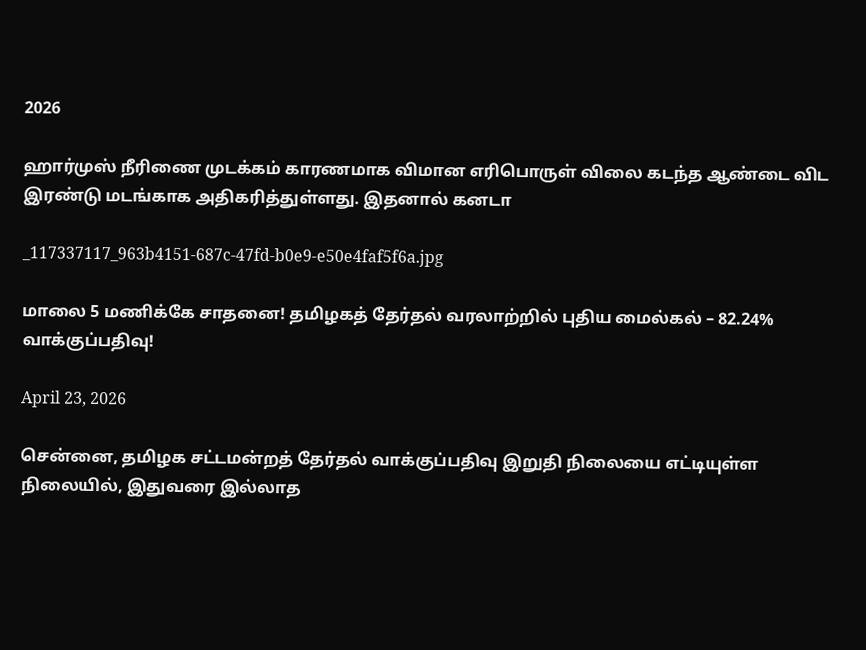2026

ஹார்முஸ் நீரிணை முடக்கம் காரணமாக விமான எரிபொருள் விலை கடந்த ஆண்டை விட இரண்டு மடங்காக அதிகரித்துள்ளது. இதனால் கனடா

_117337117_963b4151-687c-47fd-b0e9-e50e4faf5f6a.jpg

மாலை 5 மணிக்கே சாதனை! தமிழகத் தேர்தல் வரலாற்றில் புதிய மைல்கல் – 82.24% வாக்குப்பதிவு!

April 23, 2026

சென்னை, தமிழக சட்டமன்றத் தேர்தல் வாக்குப்பதிவு இறுதி நிலையை எட்டியுள்ள நிலையில், இதுவரை இல்லாத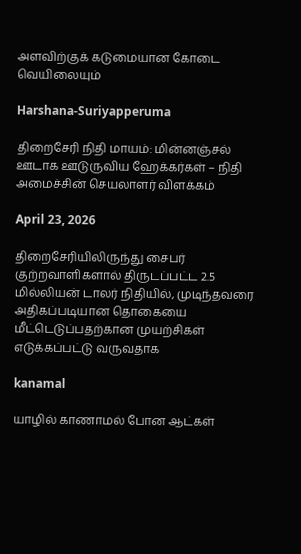அளவிற்குக் கடுமையான கோடை வெயிலையும்

Harshana-Suriyapperuma

திறைசேரி நிதி மாயம்: மின்னஞ்சல் ஊடாக ஊடுருவிய ஹேக்கர்கள் – நிதி அமைச்சின் செயலாளர் விளக்கம்

April 23, 2026

திறைசேரியிலிருந்து சைபர் குற்றவாளிகளால் திருடப்பட்ட 2.5 மில்லியன் டாலர் நிதியில், முடிந்தவரை அதிகப்படியான தொகையை மீட்டெடுப்பதற்கான முயற்சிகள் எடுக்கப்பட்டு வருவதாக

kanamal

யாழில் காணாமல் போன ஆட்கள்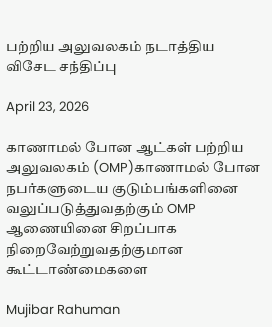பற்றிய அலுவலகம் நடாத்திய விசேட சந்திப்பு

April 23, 2026

காணாமல் போன ஆட்கள் பற்றிய அலுவலகம் (OMP)காணாமல் போன நபர்களுடைய குடும்பங்களினை வலுப்படுத்துவதற்கும் OMP ஆணையினை சிறப்பாக நிறைவேற்றுவதற்குமான கூட்டாண்மைகளை

Mujibar Rahuman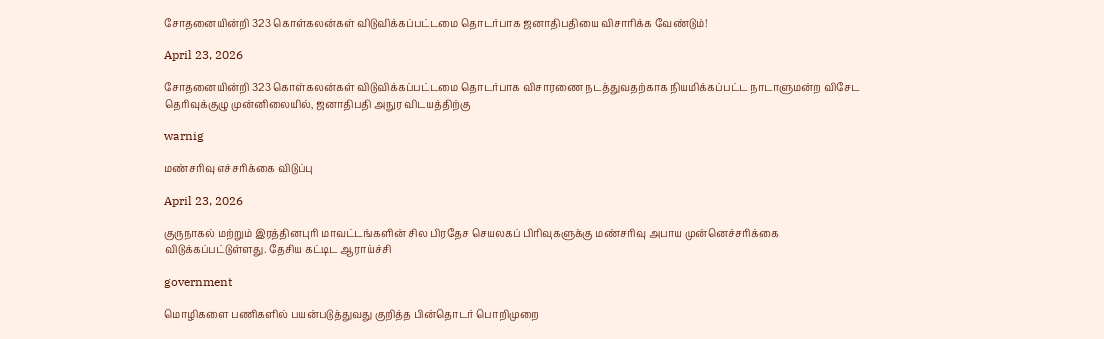சோதனையின்றி 323 கொள்கலன்கள் விடுவிக்கப்பட்டமை தொடர்பாக ஜனாதிபதியை விசாரிக்க வேண்டும்!

April 23, 2026

சோதனையின்றி 323 கொள்கலன்கள் விடுவிக்கப்பட்டமை தொடர்பாக விசாரணை நடத்துவதற்காக நியமிக்கப்பட்ட நாடாளுமன்ற விசேட தெரிவுக்குழு முன்னிலையில், ஜனாதிபதி அநுர விடயத்திற்கு

warnig

மண்சரிவு எச்சரிக்கை விடுப்பு

April 23, 2026

குருநாகல் மற்றும் இரத்தினபுரி மாவட்டங்களின் சில பிரதேச செயலகப் பிரிவுகளுக்கு மண்சரிவு அபாய முன்னெச்சரிக்கை விடுக்கப்பட்டுள்ளது. தேசிய கட்டிட ஆராய்ச்சி

government

மொழிகளை பணிகளில் பயன்படுத்துவது குறித்த பின்தொடர் பொறிமுறை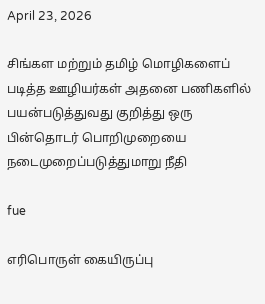April 23, 2026

சிங்கள மற்றும் தமிழ் மொழிகளைப் படித்த ஊழியர்கள் அதனை பணிகளில் பயன்படுத்துவது குறித்து ஒரு பின்தொடர் பொறிமுறையை நடைமுறைப்படுத்துமாறு நீதி

fue

எரிபொருள் கையிருப்பு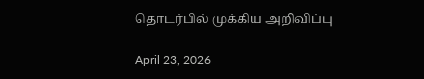தொடர்பில் முக்கிய அறிவிப்பு

April 23, 2026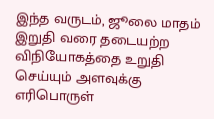இந்த வருடம், ஜூலை மாதம் இறுதி வரை தடையற்ற விநியோகத்தை உறுதி செய்யும் அளவுக்கு எரிபொருள்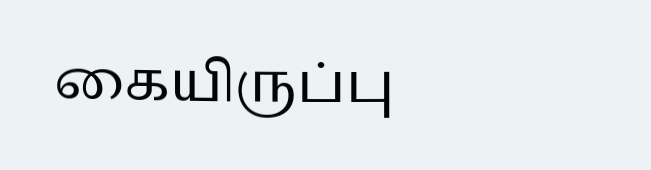கையிருப்பு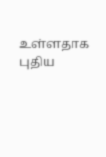உள்ளதாக புதிய